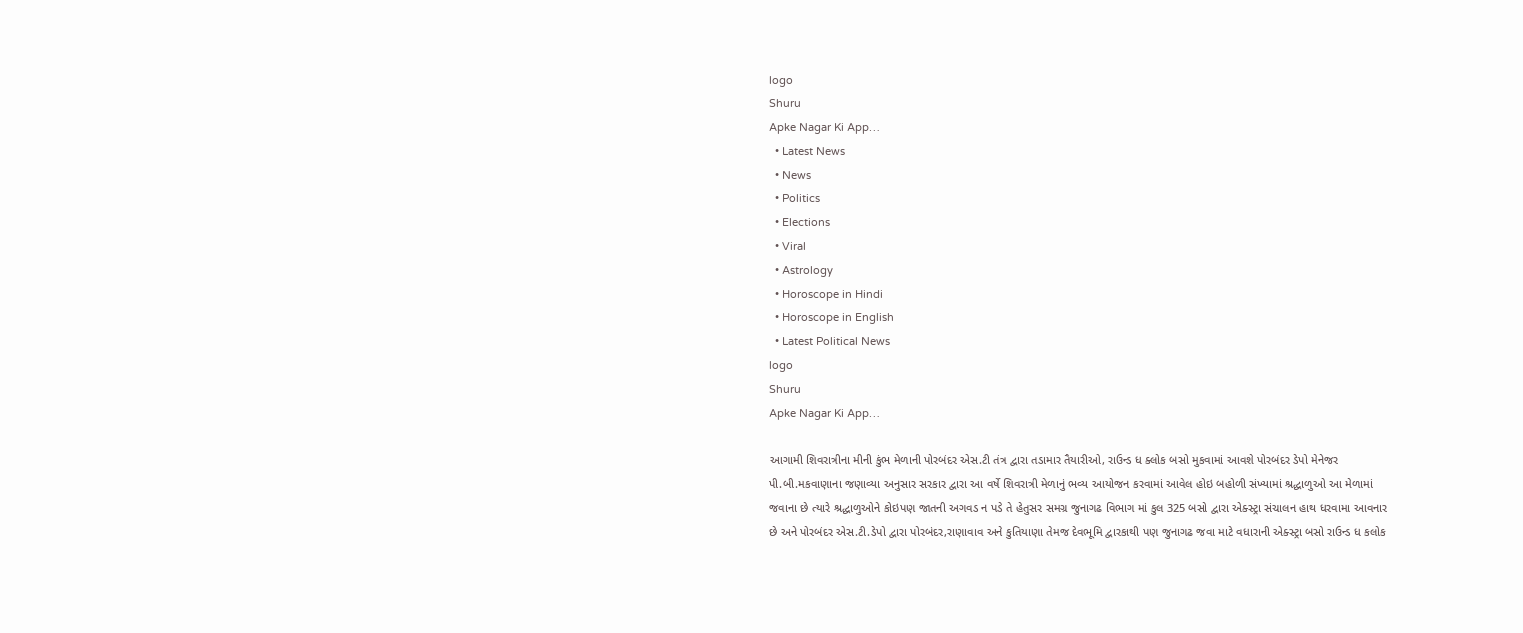logo
Shuru
Apke Nagar Ki App…
  • Latest News
  • News
  • Politics
  • Elections
  • Viral
  • Astrology
  • Horoscope in Hindi
  • Horoscope in English
  • Latest Political News
logo
Shuru
Apke Nagar Ki App…

આગામી શિવરાત્રીના મીની કુંભ મેળાની પોરબંદર એસ.ટી તંત્ર દ્વારા તડામાર તૈયારીઓ, રાઉન્ડ ધ ક્લોક બસો મુકવામાં આવશે પોરબંદર ડેપો મેનેજર પી.બી.મકવાણાના જણાવ્યા અનુસાર સરકાર દ્વારા આ વર્ષે શિવરાત્રી મેળાનું ભવ્ય આયોજન કરવામાં આવેલ હોઇ બહોળી સંખ્યામાં શ્રદ્ધાળુઓ આ મેળામાં જવાના છે ત્યારે શ્રદ્ધાળુઓને કોઇપણ જાતની અગવડ ન પડે તે હેતુસર સમગ્ર જુનાગઢ વિભાગ માં કુલ 325 બસો દ્વારા એક્સ્ટ્રા સંચાલન હાથ ધરવામા આવનાર છે અને પોરબંદર એસ.ટી.ડેપો દ્વારા પોરબંદર,રાણાવાવ અને કુતિયાણા તેમજ દેવભૂમિ દ્વારકાથી પણ જુનાગઢ જવા માટે વધારાની એક્સ્ટ્રા બસો રાઉન્ડ ધ કલોક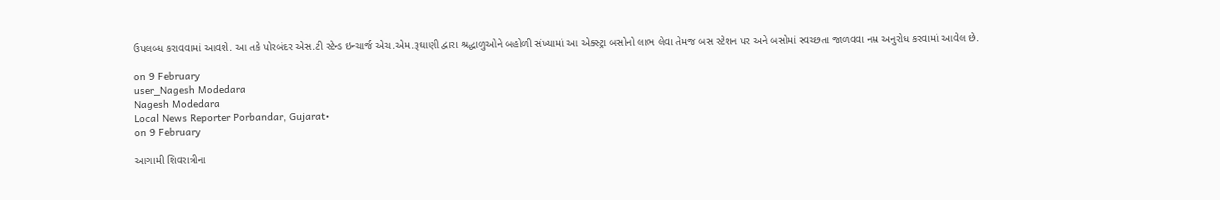ઉપલબ્ધ કરાવવામાં આવશે. આ તકે પોરબંદર એસ.ટી સ્ટેન્ડ ઇન્ચાર્જ એચ.એમ.રૂઘાણી દ્વારા શ્રદ્ધાળુઓને બહોળી સંખ્યામાં આ એક્સ્ટ્રા બસોનો લાભ લેવા તેમજ બસ સ્ટેશન પર અને બસોમાં સ્વચ્છતા જાળવવા નમ્ર અનુરોધ કરવામાં આવેલ છે.

on 9 February
user_Nagesh Modedara
Nagesh Modedara
Local News Reporter Porbandar, Gujarat•
on 9 February

આગામી શિવરાત્રીના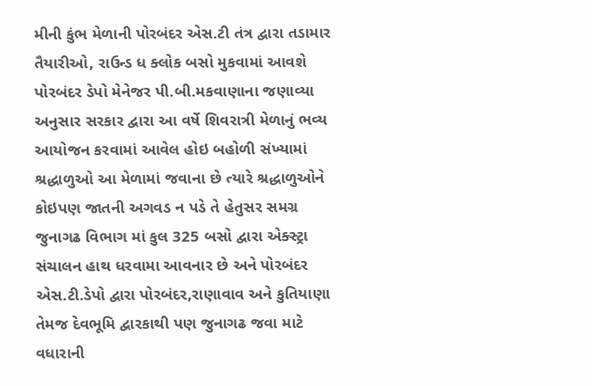મીની કુંભ મેળાની પોરબંદર એસ.ટી તંત્ર દ્વારા તડામાર તૈયારીઓ, રાઉન્ડ ધ ક્લોક બસો મુકવામાં આવશે પોરબંદર ડેપો મેનેજર પી.બી.મકવાણાના જણાવ્યા અનુસાર સરકાર દ્વારા આ વર્ષે શિવરાત્રી મેળાનું ભવ્ય આયોજન કરવામાં આવેલ હોઇ બહોળી સંખ્યામાં શ્રદ્ધાળુઓ આ મેળામાં જવાના છે ત્યારે શ્રદ્ધાળુઓને કોઇપણ જાતની અગવડ ન પડે તે હેતુસર સમગ્ર જુનાગઢ વિભાગ માં કુલ 325 બસો દ્વારા એક્સ્ટ્રા સંચાલન હાથ ધરવામા આવનાર છે અને પોરબંદર એસ.ટી.ડેપો દ્વારા પોરબંદર,રાણાવાવ અને કુતિયાણા તેમજ દેવભૂમિ દ્વારકાથી પણ જુનાગઢ જવા માટે વધારાની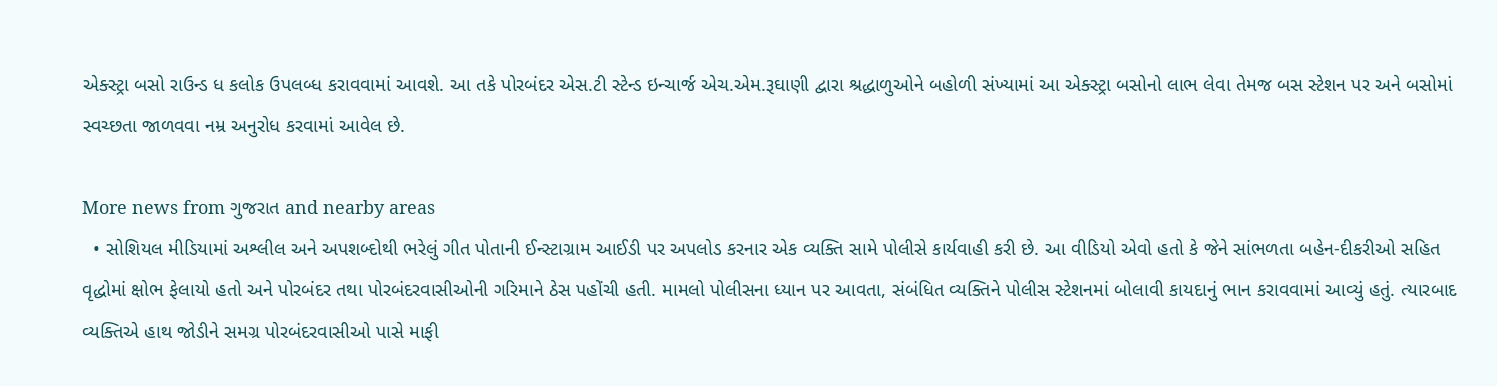એક્સ્ટ્રા બસો રાઉન્ડ ધ કલોક ઉપલબ્ધ કરાવવામાં આવશે. આ તકે પોરબંદર એસ.ટી સ્ટેન્ડ ઇન્ચાર્જ એચ.એમ.રૂઘાણી દ્વારા શ્રદ્ધાળુઓને બહોળી સંખ્યામાં આ એક્સ્ટ્રા બસોનો લાભ લેવા તેમજ બસ સ્ટેશન પર અને બસોમાં સ્વચ્છતા જાળવવા નમ્ર અનુરોધ કરવામાં આવેલ છે.

More news from ગુજરાત and nearby areas
  • સોશિયલ મીડિયામાં અશ્લીલ અને અપશબ્દોથી ભરેલું ગીત પોતાની ઈન્સ્ટાગ્રામ આઈડી પર અપલોડ કરનાર એક વ્યક્તિ સામે પોલીસે કાર્યવાહી કરી છે. આ વીડિયો એવો હતો કે જેને સાંભળતા બહેન-દીકરીઓ સહિત વૃદ્ધોમાં ક્ષોભ ફેલાયો હતો અને પોરબંદર તથા પોરબંદરવાસીઓની ગરિમાને ઠેસ પહોંચી હતી. મામલો પોલીસના ધ્યાન પર આવતા, સંબંધિત વ્યક્તિને પોલીસ સ્ટેશનમાં બોલાવી કાયદાનું ભાન કરાવવામાં આવ્યું હતું. ત્યારબાદ વ્યક્તિએ હાથ જોડીને સમગ્ર પોરબંદરવાસીઓ પાસે માફી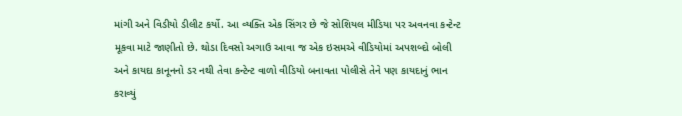માંગી અને વિડીયો ડીલીટ કર્યો. આ વ્યક્તિ એક સિંગર છે જે સોશિયલ મીડિયા પર અવનવા કન્ટેન્ટ મૂકવા માટે જાણીતો છે. થોડા દિવસો અગાઉ આવા જ એક ઇસમએ વીડિયોમાં અપશબ્દો બોલી અને કાયદા કાનૂનનો ડર નથી તેવા કન્ટેન્ટ વાળો વીડિયો બનાવતા પોલીસે તેને પણ કાયદાનું ભાન કરાવ્યું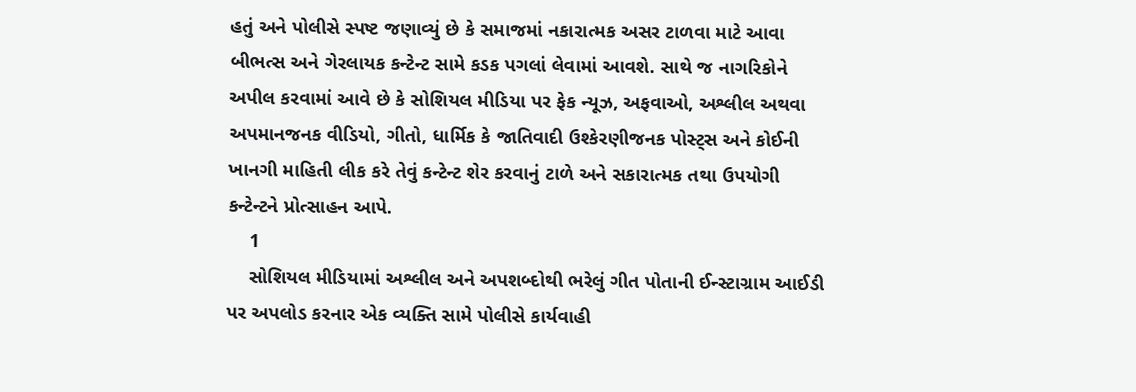હતું અને પોલીસે સ્પષ્ટ જણાવ્યું છે કે સમાજમાં નકારાત્મક અસર ટાળવા માટે આવા બીભત્સ અને ગેરલાયક કન્ટેન્ટ સામે કડક પગલાં લેવામાં આવશે. સાથે જ નાગરિકોને અપીલ કરવામાં આવે છે કે સોશિયલ મીડિયા પર ફેક ન્યૂઝ, અફવાઓ, અશ્લીલ અથવા અપમાનજનક વીડિયો, ગીતો, ધાર્મિક કે જાતિવાદી ઉશ્કેરણીજનક પોસ્ટ્સ અને કોઈની ખાનગી માહિતી લીક કરે તેવું કન્ટેન્ટ શેર કરવાનું ટાળે અને સકારાત્મક તથા ઉપયોગી કન્ટેન્ટને પ્રોત્સાહન આપે.
    1
    સોશિયલ મીડિયામાં અશ્લીલ અને અપશબ્દોથી ભરેલું ગીત પોતાની ઈન્સ્ટાગ્રામ આઈડી પર અપલોડ કરનાર એક વ્યક્તિ સામે પોલીસે કાર્યવાહી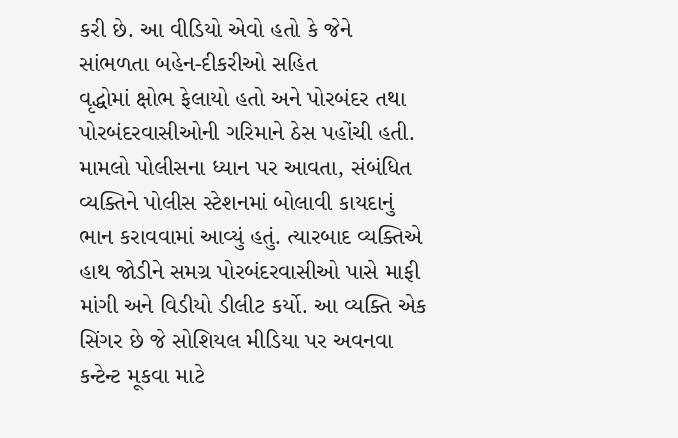કરી છે. આ વીડિયો એવો હતો કે જેને સાંભળતા બહેન-દીકરીઓ સહિત
વૃદ્ધોમાં ક્ષોભ ફેલાયો હતો અને પોરબંદર તથા પોરબંદરવાસીઓની ગરિમાને ઠેસ પહોંચી હતી. મામલો પોલીસના ધ્યાન પર આવતા, સંબંધિત વ્યક્તિને પોલીસ સ્ટેશનમાં બોલાવી કાયદાનું ભાન કરાવવામાં આવ્યું હતું. ત્યારબાદ વ્યક્તિએ હાથ જોડીને સમગ્ર પોરબંદરવાસીઓ પાસે માફી માંગી અને વિડીયો ડીલીટ કર્યો. આ વ્યક્તિ એક સિંગર છે જે સોશિયલ મીડિયા પર અવનવા કન્ટેન્ટ મૂકવા માટે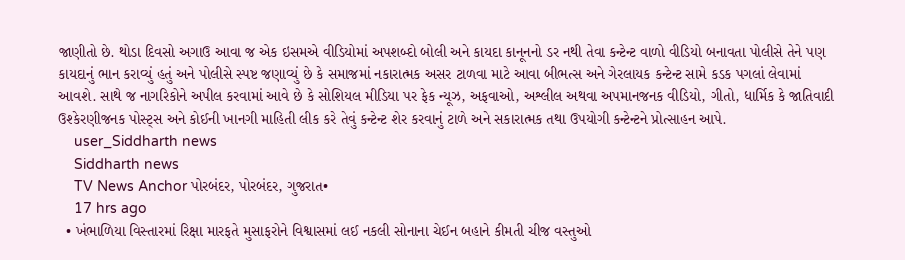જાણીતો છે. થોડા દિવસો અગાઉ આવા જ એક ઇસમએ વીડિયોમાં અપશબ્દો બોલી અને કાયદા કાનૂનનો ડર નથી તેવા કન્ટેન્ટ વાળો વીડિયો બનાવતા પોલીસે તેને પણ કાયદાનું ભાન કરાવ્યું હતું અને પોલીસે સ્પષ્ટ જણાવ્યું છે કે સમાજમાં નકારાત્મક અસર ટાળવા માટે આવા બીભત્સ અને ગેરલાયક કન્ટેન્ટ સામે કડક પગલાં લેવામાં આવશે. સાથે જ નાગરિકોને અપીલ કરવામાં આવે છે કે સોશિયલ મીડિયા પર ફેક ન્યૂઝ, અફવાઓ, અશ્લીલ અથવા અપમાનજનક વીડિયો, ગીતો, ધાર્મિક કે જાતિવાદી ઉશ્કેરણીજનક પોસ્ટ્સ અને કોઈની ખાનગી માહિતી લીક કરે તેવું કન્ટેન્ટ શેર કરવાનું ટાળે અને સકારાત્મક તથા ઉપયોગી કન્ટેન્ટને પ્રોત્સાહન આપે.
    user_Siddharth news
    Siddharth news
    TV News Anchor પોરબંદર, પોરબંદર, ગુજરાત•
    17 hrs ago
  • ખંભાળિયા વિસ્તારમાં રિક્ષા મારફતે મુસાફરોને વિશ્વાસમાં લઈ નકલી સોનાના ચેઈન બહાને કીમતી ચીજ વસ્તુઓ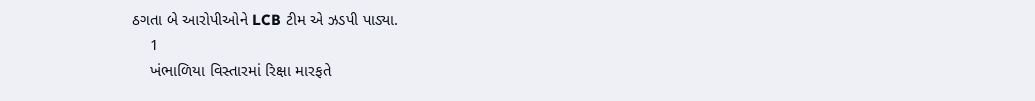ઠગતા બે આરોપીઓને LCB ટીમ એ ઝડપી પાડ્યા.
    1
    ખંભાળિયા વિસ્તારમાં રિક્ષા મારફતે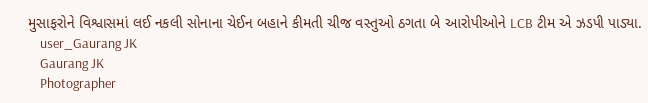મુસાફરોને વિશ્વાસમાં લઈ નકલી સોનાના ચેઈન બહાને કીમતી ચીજ વસ્તુઓ ઠગતા બે આરોપીઓને LCB ટીમ એ ઝડપી પાડ્યા.
    user_Gaurang JK
    Gaurang JK
    Photographer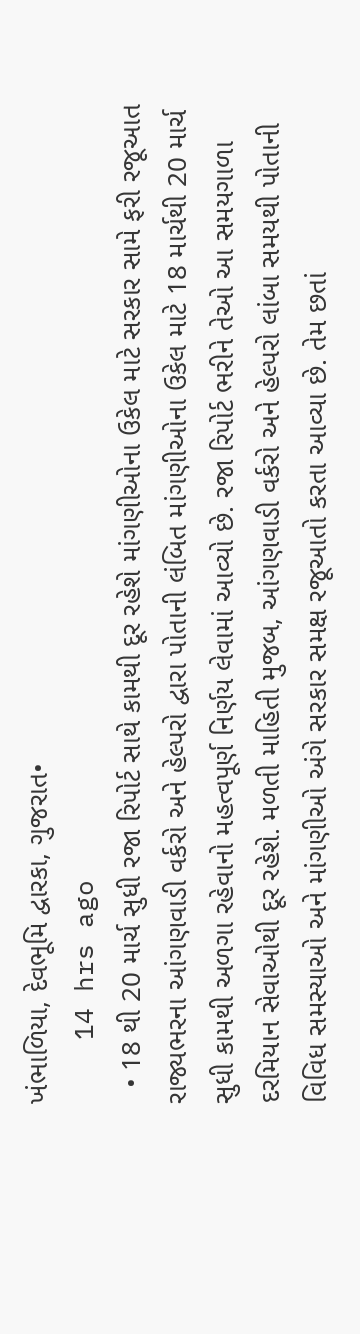ખંભાળિયા, દેવભૂમિ દ્વારકા, ગુજરાત•
    14 hrs ago
  • 18 થી 20 માર્ચ સુધી રજા રિપોર્ટ સાથે કામથી દૂર રહેશે માંગણીઓના ઉકેલ માટે સરકાર સામે ફરી રજૂઆત રાજ્યભરના આંગણવાડી વર્કરો અને હેલ્પરો દ્વારા પોતાની લંબિત માંગણીઓના ઉકેલ માટે 18 માર્ચથી 20 માર્ચ સુધી કામથી અળગા રહેવાનો મહત્વપૂર્ણ નિર્ણય લેવામાં આવ્યો છે. રજા રિપોર્ટ ભરીને તેઓ આ સમયગાળા દરમિયાન સેવાઓથી દૂર રહેશે. મળતી માહિતી મુજબ, આંગણવાડી વર્કરો અને હેલ્પરો લાંબા સમયથી પોતાની વિવિધ સમસ્યાઓ અને માંગણીઓ અંગે સરકાર સમક્ષ રજૂઆતો કરતા આવ્યા છે. તેમ છતાં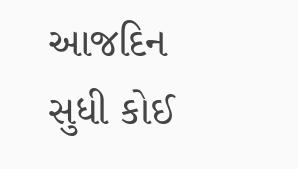આજદિન સુધી કોઈ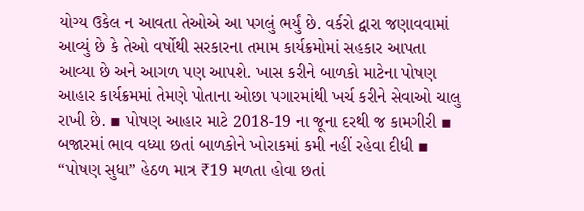યોગ્ય ઉકેલ ન આવતા તેઓએ આ પગલું ભર્યું છે. વર્કરો દ્વારા જણાવવામાં આવ્યું છે કે તેઓ વર્ષોથી સરકારના તમામ કાર્યક્રમોમાં સહકાર આપતા આવ્યા છે અને આગળ પણ આપશે. ખાસ કરીને બાળકો માટેના પોષણ આહાર કાર્યક્રમમાં તેમણે પોતાના ઓછા પગારમાંથી ખર્ચ કરીને સેવાઓ ચાલુ રાખી છે. ▪ પોષણ આહાર માટે 2018-19 ના જૂના દરથી જ કામગીરી ▪ બજારમાં ભાવ વધ્યા છતાં બાળકોને ખોરાકમાં કમી નહીં રહેવા દીધી ▪ “પોષણ સુધા” હેઠળ માત્ર ₹19 મળતા હોવા છતાં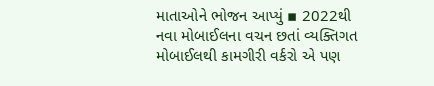માતાઓને ભોજન આપ્યું ▪ 2022થી નવા મોબાઈલના વચન છતાં વ્યક્તિગત મોબાઈલથી કામગીરી વર્કરો એ પણ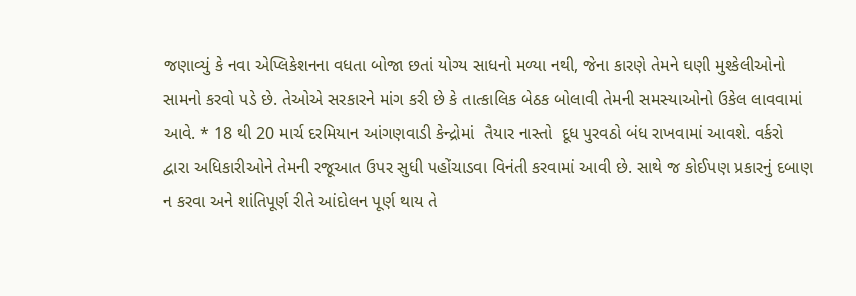જણાવ્યું કે નવા એપ્લિકેશનના વધતા બોજા છતાં યોગ્ય સાધનો મળ્યા નથી, જેના કારણે તેમને ઘણી મુશ્કેલીઓનો સામનો કરવો પડે છે. તેઓએ સરકારને માંગ કરી છે કે તાત્કાલિક બેઠક બોલાવી તેમની સમસ્યાઓનો ઉકેલ લાવવામાં આવે. * 18 થી 20 માર્ચ દરમિયાન આંગણવાડી કેન્દ્રોમાં  તૈયાર નાસ્તો  દૂધ પુરવઠો બંધ રાખવામાં આવશે. વર્કરો દ્વારા અધિકારીઓને તેમની રજૂઆત ઉપર સુધી પહોંચાડવા વિનંતી કરવામાં આવી છે. સાથે જ કોઈપણ પ્રકારનું દબાણ ન કરવા અને શાંતિપૂર્ણ રીતે આંદોલન પૂર્ણ થાય તે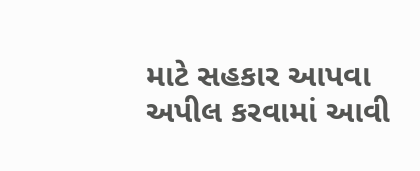માટે સહકાર આપવા અપીલ કરવામાં આવી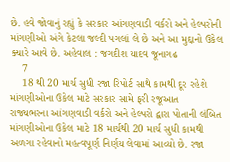છે. હવે જોવાનું રહ્યું કે સરકાર આંગણવાડી વર્કરો અને હેલ્પરોની માંગણીઓ અંગે કેટલા જલ્દી પગલાં લે છે અને આ મુદ્દાનો ઉકેલ ક્યારે આવે છે. અહેવાલ : જગદીશ યાદવ જૂનાગઢ
    7
    18 થી 20 માર્ચ સુધી રજા રિપોર્ટ સાથે કામથી દૂર રહેશે
માંગણીઓના ઉકેલ માટે સરકાર સામે ફરી રજૂઆત
રાજ્યભરના આંગણવાડી વર્કરો અને હેલ્પરો દ્વારા પોતાની લંબિત માંગણીઓના ઉકેલ માટે 18 માર્ચથી 20 માર્ચ સુધી કામથી અળગા રહેવાનો મહત્વપૂર્ણ નિર્ણય લેવામાં આવ્યો છે. રજા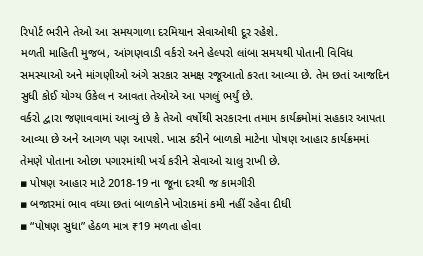રિપોર્ટ ભરીને તેઓ આ સમયગાળા દરમિયાન સેવાઓથી દૂર રહેશે.
મળતી માહિતી મુજબ, આંગણવાડી વર્કરો અને હેલ્પરો લાંબા સમયથી પોતાની વિવિધ સમસ્યાઓ અને માંગણીઓ અંગે સરકાર સમક્ષ રજૂઆતો કરતા આવ્યા છે. તેમ છતાં આજદિન સુધી કોઈ યોગ્ય ઉકેલ ન આવતા તેઓએ આ પગલું ભર્યું છે.
વર્કરો દ્વારા જણાવવામાં આવ્યું છે કે તેઓ વર્ષોથી સરકારના તમામ કાર્યક્રમોમાં સહકાર આપતા આવ્યા છે અને આગળ પણ આપશે. ખાસ કરીને બાળકો માટેના પોષણ આહાર કાર્યક્રમમાં તેમણે પોતાના ઓછા પગારમાંથી ખર્ચ કરીને સેવાઓ ચાલુ રાખી છે.
▪ પોષણ આહાર માટે 2018-19 ના જૂના દરથી જ કામગીરી
▪ બજારમાં ભાવ વધ્યા છતાં બાળકોને ખોરાકમાં કમી નહીં રહેવા દીધી
▪ “પોષણ સુધા” હેઠળ માત્ર ₹19 મળતા હોવા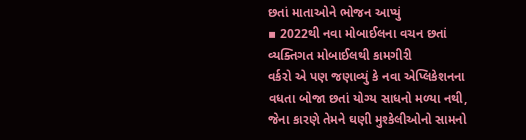છતાં માતાઓને ભોજન આપ્યું
▪ 2022થી નવા મોબાઈલના વચન છતાં વ્યક્તિગત મોબાઈલથી કામગીરી
વર્કરો એ પણ જણાવ્યું કે નવા એપ્લિકેશનના વધતા બોજા છતાં યોગ્ય સાધનો મળ્યા નથી, જેના કારણે તેમને ઘણી મુશ્કેલીઓનો સામનો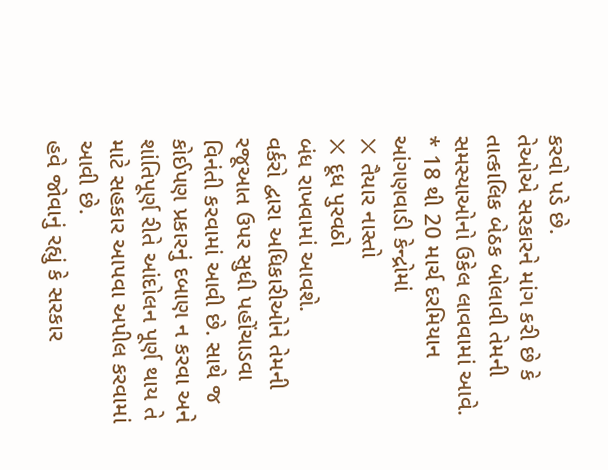કરવો પડે છે.
તેઓએ સરકારને માંગ કરી છે કે તાત્કાલિક બેઠક બોલાવી તેમની સમસ્યાઓનો ઉકેલ લાવવામાં આવે.
* 18 થી 20 માર્ચ દરમિયાન આંગણવાડી કેન્દ્રોમાં
❌ તૈયાર નાસ્તો
❌ દૂધ પુરવઠો
બંધ રાખવામાં આવશે.
વર્કરો દ્વારા અધિકારીઓને તેમની રજૂઆત ઉપર સુધી પહોંચાડવા વિનંતી કરવામાં આવી છે. સાથે જ કોઈપણ પ્રકારનું દબાણ ન કરવા અને શાંતિપૂર્ણ રીતે આંદોલન પૂર્ણ થાય તે માટે સહકાર આપવા અપીલ કરવામાં આવી છે.
હવે જોવાનું રહ્યું કે સરકાર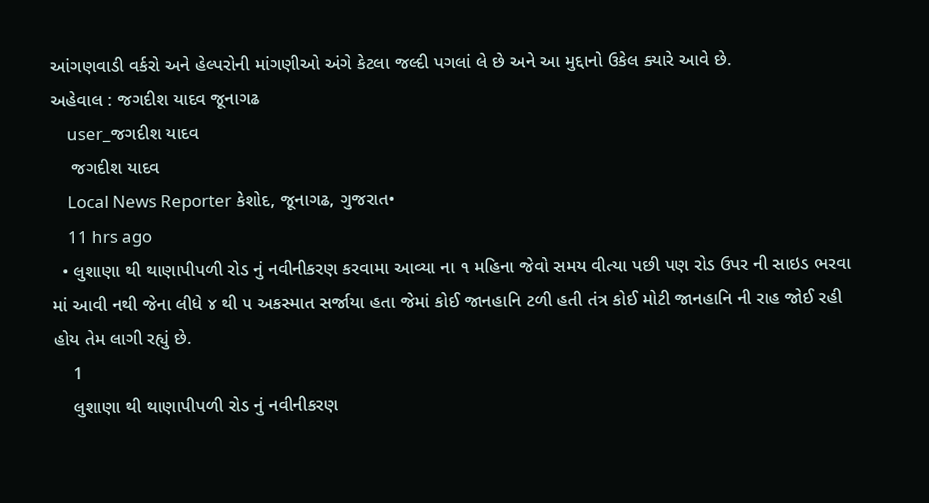આંગણવાડી વર્કરો અને હેલ્પરોની માંગણીઓ અંગે કેટલા જલ્દી પગલાં લે છે અને આ મુદ્દાનો ઉકેલ ક્યારે આવે છે.
અહેવાલ : જગદીશ યાદવ જૂનાગઢ
    user_જગદીશ યાદવ
    જગદીશ યાદવ
    Local News Reporter કેશોદ, જૂનાગઢ, ગુજરાત•
    11 hrs ago
  • લુશાણા થી થાણાપીપળી રોડ નું નવીનીકરણ કરવામા આવ્યા ના ૧ મહિના જેવો સમય વીત્યા પછી પણ રોડ ઉપર ની સાઇડ ભરવા માં આવી નથી જેના લીધે ૪ થી ૫ અકસ્માત સર્જાયા હતા જેમાં કોઈ જાનહાનિ ટળી હતી તંત્ર કોઈ મોટી જાનહાનિ ની રાહ જોઈ રહી હોય તેમ લાગી રહ્યું છે.
    1
    લુશાણા થી થાણાપીપળી રોડ નું નવીનીકરણ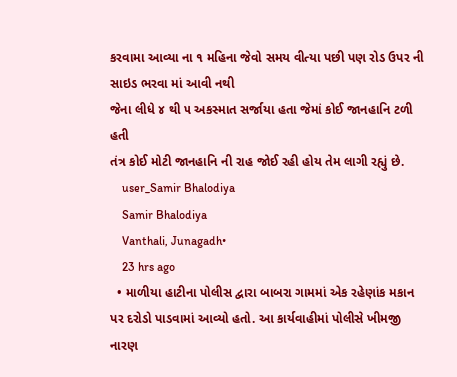કરવામા આવ્યા ના ૧ મહિના જેવો સમય વીત્યા પછી પણ રોડ ઉપર ની સાઇડ ભરવા માં આવી નથી
જેના લીધે ૪ થી ૫ અકસ્માત સર્જાયા હતા જેમાં કોઈ જાનહાનિ ટળી હતી
તંત્ર કોઈ મોટી જાનહાનિ ની રાહ જોઈ રહી હોય તેમ લાગી રહ્યું છે.
    user_Samir Bhalodiya
    Samir Bhalodiya
    Vanthali, Junagadh•
    23 hrs ago
  • માળીયા હાટીના પોલીસ દ્વારા બાબરા ગામમાં એક રહેણાંક મકાન પર દરોડો પાડવામાં આવ્યો હતો. આ કાર્યવાહીમાં પોલીસે ખીમજી નારણ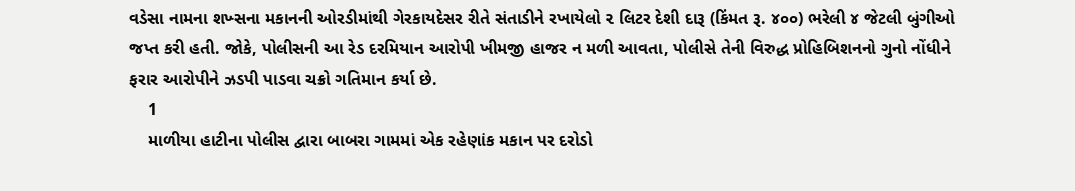વડેસા નામના શખ્સના મકાનની ઓરડીમાંથી ગેરકાયદેસર રીતે સંતાડીને રખાયેલો ૨ લિટર દેશી દારૂ (કિંમત રૂ. ૪૦૦) ભરેલી ૪ જેટલી બુંગીઓ જપ્ત કરી હતી. જોકે, પોલીસની આ રેડ દરમિયાન આરોપી ખીમજી હાજર ન મળી આવતા, પોલીસે તેની વિરુદ્ધ પ્રોહિબિશનનો ગુનો નોંધીને ફરાર આરોપીને ઝડપી પાડવા ચક્રો ગતિમાન કર્યા છે.
    1
    માળીયા હાટીના પોલીસ દ્વારા બાબરા ગામમાં એક રહેણાંક મકાન પર દરોડો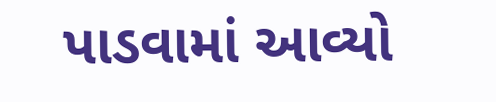પાડવામાં આવ્યો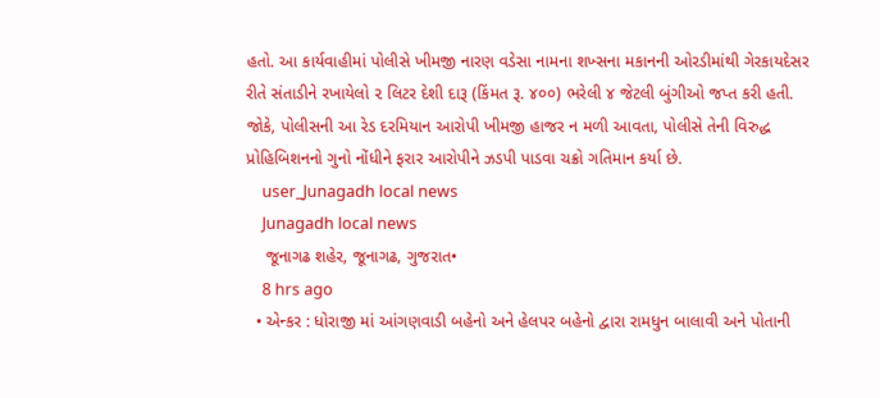હતો. આ કાર્યવાહીમાં પોલીસે ખીમજી નારણ વડેસા નામના શખ્સના મકાનની ઓરડીમાંથી ગેરકાયદેસર રીતે સંતાડીને રખાયેલો ૨ લિટર દેશી દારૂ (કિંમત રૂ. ૪૦૦) ભરેલી ૪ જેટલી બુંગીઓ જપ્ત કરી હતી. જોકે, પોલીસની આ રેડ દરમિયાન આરોપી ખીમજી હાજર ન મળી આવતા, પોલીસે તેની વિરુદ્ધ પ્રોહિબિશનનો ગુનો નોંધીને ફરાર આરોપીને ઝડપી પાડવા ચક્રો ગતિમાન કર્યા છે.
    user_Junagadh local news
    Junagadh local news
    જૂનાગઢ શહેર, જૂનાગઢ, ગુજરાત•
    8 hrs ago
  • એન્કર : ધોરાજી માં આંગણવાડી બહેનો અને હેલપર બહેનો દ્વારા રામધુન બાલાવી અને પોતાની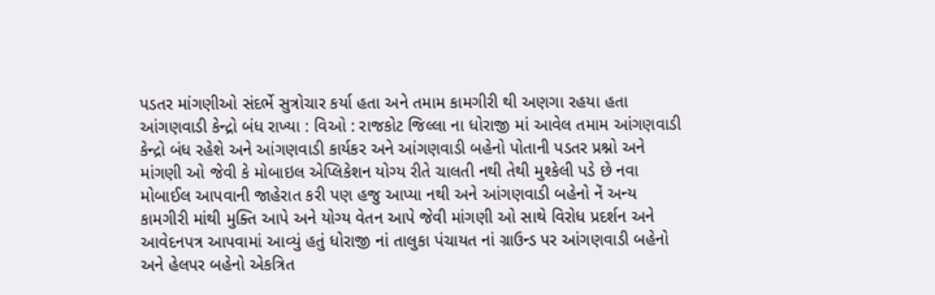પડતર માંગણીઓ સંદર્ભે સુત્રોચાર કર્યા હતા અને તમામ કામગીરી થી અણગા રહયા હતા આંગણવાડી કેન્દ્રો બંધ રાખ્યા : વિઓ : રાજકોટ જિલ્લા ના ધોરાજી માં આવેલ તમામ આંગણવાડી કેન્દ્રો બંધ રહેશે અને આંગણવાડી કાર્યકર અને આંગણવાડી બહેનો પોતાની પડતર પ્રશ્નો અને માંગણી ઓ જેવી કે મોબાઇલ એપ્લિકેશન યોગ્ય રીતે ચાલતી નથી તેથી મુશ્કેલી પડે છે નવા મોબાઈલ આપવાની જાહેરાત કરી પણ હજુ આપ્યા નથી અને આંગણવાડી બહેનો નેં અન્ય કામગીરી માંથી મુક્તિ આપે અને યોગ્ય વેતન આપે જેવી માંગણી ઓ સાથે વિરોધ પ્રદર્શન અને આવેદનપત્ર આપવામાં આવ્યું હતું ધોરાજી નાં તાલુકા પંચાયત નાં ગ્રાઉન્ડ પર આંગણવાડી બહેનો અને હેલપર બહેનો એકત્રિત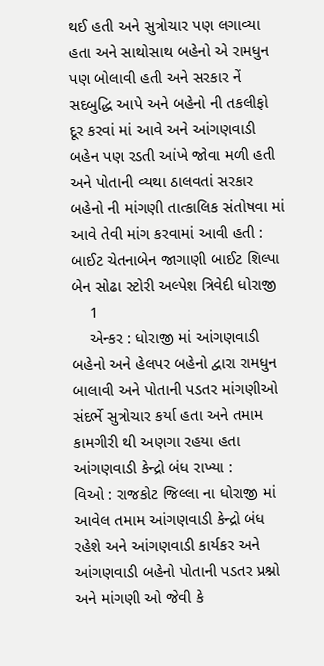થઈ હતી અને સુત્રોચાર પણ લગાવ્યા હતા અને સાથોસાથ બહેનો એ રામધુન પણ બોલાવી હતી અને સરકાર નેં સદબુદ્ધિ આપે અને બહેનો ની તકલીફો દૂર કરવાં માં આવે અને આંગણવાડી બહેન પણ રડતી આંખે જોવા મળી હતી અને પોતાની વ્યથા ઠાલવતાં સરકાર બહેનો ની માંગણી તાત્કાલિક સંતોષવા માં આવે તેવી માંગ કરવામાં આવી હતી : બાઈટ ચેતનાબેન જાગાણી બાઈટ શિલ્પા બેન સોઢા સ્ટોરી અલ્પેશ ત્રિવેદી ધોરાજી
    1
    એન્કર : ધોરાજી માં આંગણવાડી બહેનો અને હેલપર બહેનો દ્વારા રામધુન બાલાવી અને પોતાની પડતર માંગણીઓ સંદર્ભે સુત્રોચાર કર્યા હતા અને તમામ કામગીરી થી અણગા રહયા હતા આંગણવાડી કેન્દ્રો બંધ રાખ્યા :
વિઓ : રાજકોટ જિલ્લા ના ધોરાજી માં આવેલ તમામ આંગણવાડી કેન્દ્રો બંધ રહેશે અને આંગણવાડી કાર્યકર અને આંગણવાડી બહેનો પોતાની પડતર પ્રશ્નો અને માંગણી ઓ જેવી કે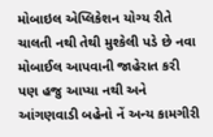મોબાઇલ એપ્લિકેશન યોગ્ય રીતે ચાલતી નથી તેથી મુશ્કેલી પડે છે નવા મોબાઈલ આપવાની જાહેરાત કરી પણ હજુ આપ્યા નથી અને આંગણવાડી બહેનો નેં અન્ય કામગીરી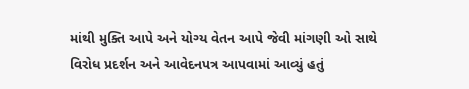માંથી મુક્તિ આપે અને યોગ્ય વેતન આપે જેવી માંગણી ઓ સાથે વિરોધ પ્રદર્શન અને આવેદનપત્ર આપવામાં આવ્યું હતું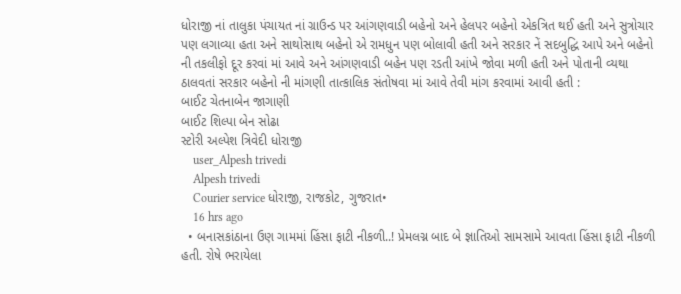ધોરાજી નાં તાલુકા પંચાયત નાં ગ્રાઉન્ડ પર આંગણવાડી બહેનો અને હેલપર બહેનો એકત્રિત થઈ હતી અને સુત્રોચાર પણ લગાવ્યા હતા અને સાથોસાથ બહેનો એ રામધુન પણ બોલાવી હતી અને સરકાર નેં સદબુદ્ધિ આપે અને બહેનો ની તકલીફો દૂર કરવાં માં આવે અને આંગણવાડી બહેન પણ રડતી આંખે જોવા મળી હતી અને પોતાની વ્યથા ઠાલવતાં સરકાર બહેનો ની માંગણી તાત્કાલિક સંતોષવા માં આવે તેવી માંગ કરવામાં આવી હતી :
બાઈટ ચેતનાબેન જાગાણી
બાઈટ શિલ્પા બેન સોઢા
સ્ટોરી અલ્પેશ ત્રિવેદી ધોરાજી
    user_Alpesh trivedi
    Alpesh trivedi
    Courier service ધોરાજી, રાજકોટ, ગુજરાત•
    16 hrs ago
  • બનાસકાંઠાના ઉણ ગામમાં હિંસા ફાટી નીકળી..! પ્રેમલગ્ન બાદ બે જ્ઞાતિઓ સામસામે આવતા હિંસા ફાટી નીકળી હતી. રોષે ભરાયેલા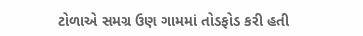ટોળાએ સમગ્ર ઉણ ગામમાં તોડફોડ કરી હતી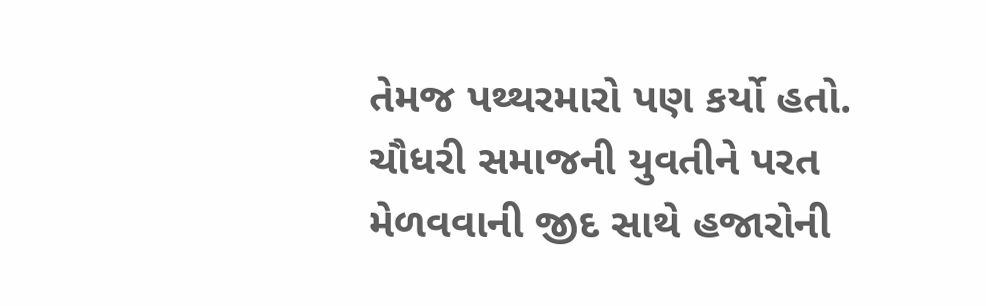તેમજ પથ્થરમારો પણ કર્યો હતો. ચૌધરી સમાજની યુવતીને પરત મેળવવાની જીદ સાથે હજારોની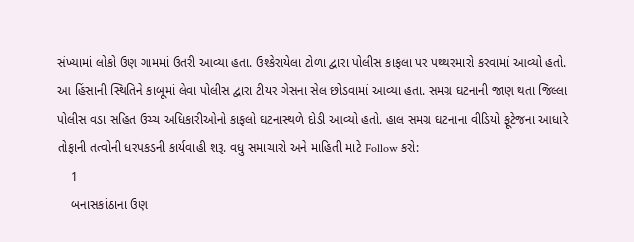સંખ્યામાં લોકો ઉણ ગામમાં ઉતરી આવ્યા હતા. ઉશ્કેરાયેલા ટોળા દ્વારા પોલીસ કાફલા પર પથ્થરમારો કરવામાં આવ્યો હતો. આ હિંસાની સ્થિતિને કાબૂમાં લેવા પોલીસ દ્વારા ટીયર ગેસના સેલ છોડવામાં આવ્યા હતા. સમગ્ર ઘટનાની જાણ થતા જિલ્લા પોલીસ વડા સહિત ઉચ્ચ અધિકારીઓનો કાફલો ઘટનાસ્થળે દોડી આવ્યો હતો. હાલ સમગ્ર ઘટનાના વીડિયો ફૂટેજના આધારે તોફાની તત્વોની ધરપકડની કાર્યવાહી શરૂ. વધુ સમાચારો અને માહિતી માટે Follow કરો:
    1
    બનાસકાંઠાના ઉણ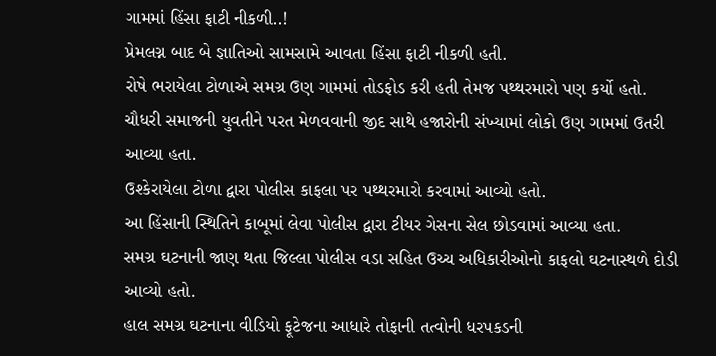ગામમાં હિંસા ફાટી નીકળી..!
પ્રેમલગ્ન બાદ બે જ્ઞાતિઓ સામસામે આવતા હિંસા ફાટી નીકળી હતી.
રોષે ભરાયેલા ટોળાએ સમગ્ર ઉણ ગામમાં તોડફોડ કરી હતી તેમજ પથ્થરમારો પણ કર્યો હતો.
ચૌધરી સમાજની યુવતીને પરત મેળવવાની જીદ સાથે હજારોની સંખ્યામાં લોકો ઉણ ગામમાં ઉતરી આવ્યા હતા.
ઉશ્કેરાયેલા ટોળા દ્વારા પોલીસ કાફલા પર પથ્થરમારો કરવામાં આવ્યો હતો.
આ હિંસાની સ્થિતિને કાબૂમાં લેવા પોલીસ દ્વારા ટીયર ગેસના સેલ છોડવામાં આવ્યા હતા.
સમગ્ર ઘટનાની જાણ થતા જિલ્લા પોલીસ વડા સહિત ઉચ્ચ અધિકારીઓનો કાફલો ઘટનાસ્થળે દોડી આવ્યો હતો.
હાલ સમગ્ર ઘટનાના વીડિયો ફૂટેજના આધારે તોફાની તત્વોની ધરપકડની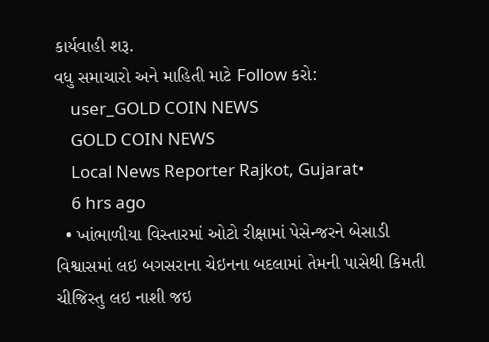કાર્યવાહી શરૂ.
વધુ સમાચારો અને માહિતી માટે Follow કરો:
    user_GOLD COIN NEWS
    GOLD COIN NEWS
    Local News Reporter Rajkot, Gujarat•
    6 hrs ago
  • ખાંભાળીયા વિસ્તારમાં ઓટો રીક્ષામાં પેસેન્જરને બેસાડી વિશ્વાસમાં લઇ બગસરાના ચેઇનના બદલામાં તેમની પાસેથી કિમતી ચીજિસ્તુ લઇ નાશી જઇ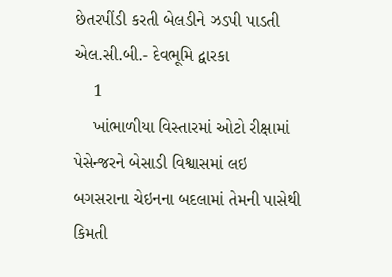છેતરપીંડી કરતી બેલડીને ઝડપી પાડતી એલ.સી.બી.- દેવભૂમિ દ્વારકા
    1
    ખાંભાળીયા વિસ્તારમાં ઓટો રીક્ષામાં પેસેન્જરને બેસાડી વિશ્વાસમાં લઇ
બગસરાના ચેઇનના બદલામાં તેમની પાસેથી કિમતી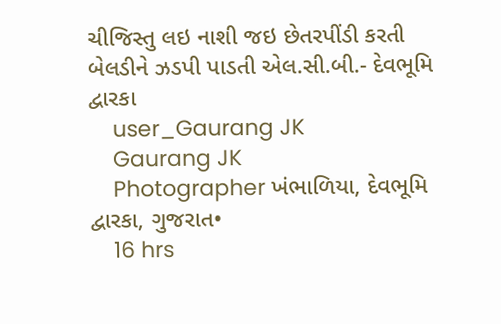ચીજિસ્તુ લઇ નાશી જઇ છેતરપીંડી કરતી બેલડીને ઝડપી પાડતી એલ.સી.બી.- દેવભૂમિ દ્વારકા
    user_Gaurang JK
    Gaurang JK
    Photographer ખંભાળિયા, દેવભૂમિ દ્વારકા, ગુજરાત•
    16 hrs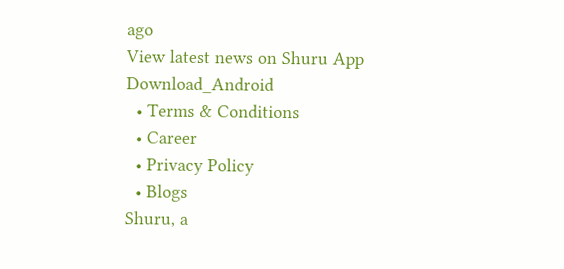ago
View latest news on Shuru App
Download_Android
  • Terms & Conditions
  • Career
  • Privacy Policy
  • Blogs
Shuru, a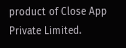product of Close App Private Limited.